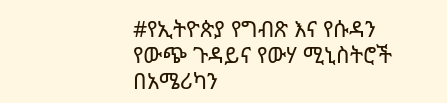#የኢትዮጵያ የግብጽ እና የሱዳን የውጭ ጉዳይና የውሃ ሚኒስትሮች በአሜሪካን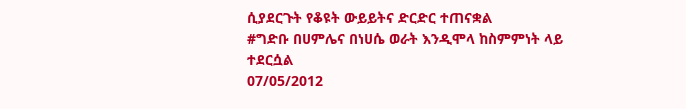ሲያደርጉት የቆዩት ውይይትና ድርድር ተጠናቋል
#ግድቡ በሀምሌና በነሀሴ ወራት እንዲሞላ ከስምምነት ላይ ተደርሷል
07/05/2012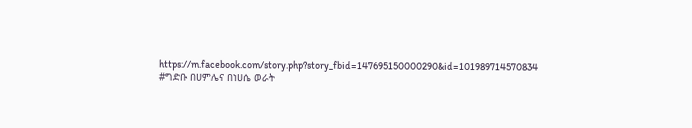https://m.facebook.com/story.php?story_fbid=147695150000290&id=101989714570834
#ግድቡ በሀምሌና በነሀሴ ወራት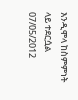እንዲሞላ ከስምምነት ላይ ተደርሷል
07/05/2012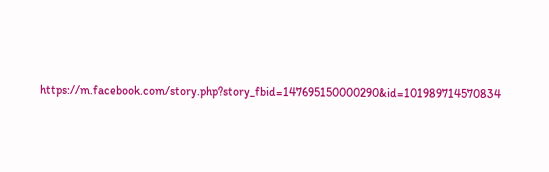https://m.facebook.com/story.php?story_fbid=147695150000290&id=101989714570834